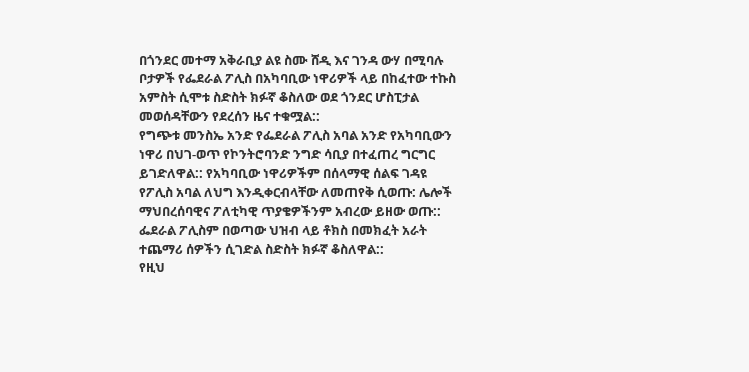በጎንደር መተማ አቅራቢያ ልዩ ስሙ ሸዲ እና ገንዳ ውሃ በሚባሉ ቦታዎች የፌደራል ፖሊስ በአካባቢው ነዋሪዎች ላይ በከፈተው ተኩስ አምስት ሲሞቱ ስድስት ክፉኛ ቆስለው ወደ ጎንደር ሆስፒታል መወሰዳቸውን የደረሰን ዜና ተቁሟል::
የግጭቱ መንስኤ አንድ የፌደራል ፖሊስ አባል አንድ የአካባቢውን ነዋሪ በህገ-ወጥ የኮንትሮባንድ ንግድ ሳቢያ በተፈጠረ ግርግር ይገድለዋል:: የአካባቢው ነዋሪዎችም በሰላማዊ ሰልፍ ገዳዩ የፖሊስ አባል ለህግ እንዲቀርብላቸው ለመጠየቅ ሲወጡ: ሌሎች ማህበረሰባዊና ፖለቲካዊ ጥያቄዎችንም አብረው ይዘው ወጡ:: ፌደራል ፖሊስም በወጣው ህዝብ ላይ ቶክስ በመክፈት አራት ተጨማሪ ሰዎችን ሲገድል ስድስት ክፉኛ ቆስለዋል::
የዚህ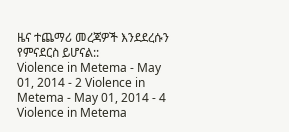ዜና ተጨማሪ መረጃዎች እንደደረሱን የምናደርስ ይሆናል::
Violence in Metema - May 01, 2014 - 2 Violence in Metema - May 01, 2014 - 4 Violence in Metema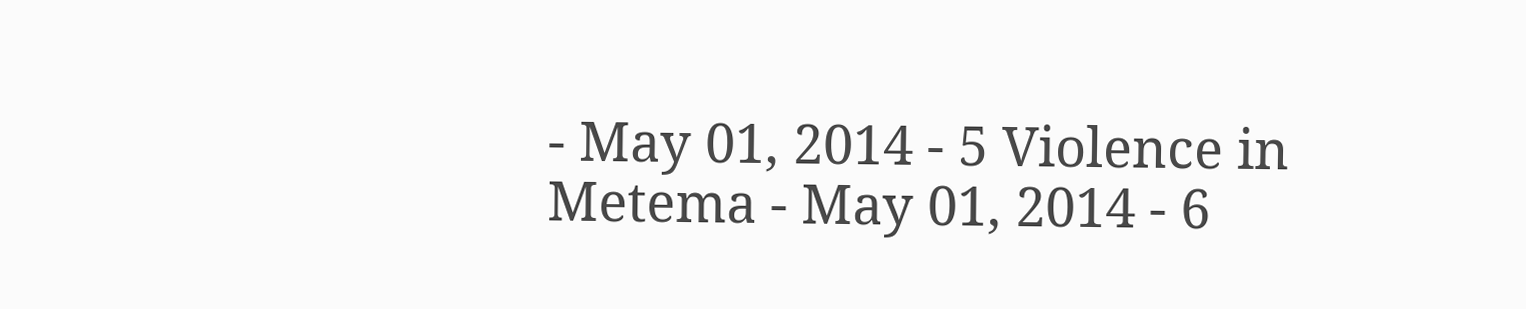- May 01, 2014 - 5 Violence in Metema - May 01, 2014 - 6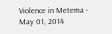Violence in Metema - May 01, 2014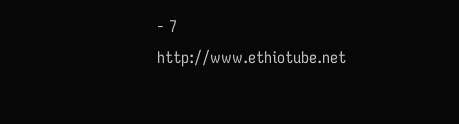- 7
http://www.ethiotube.net